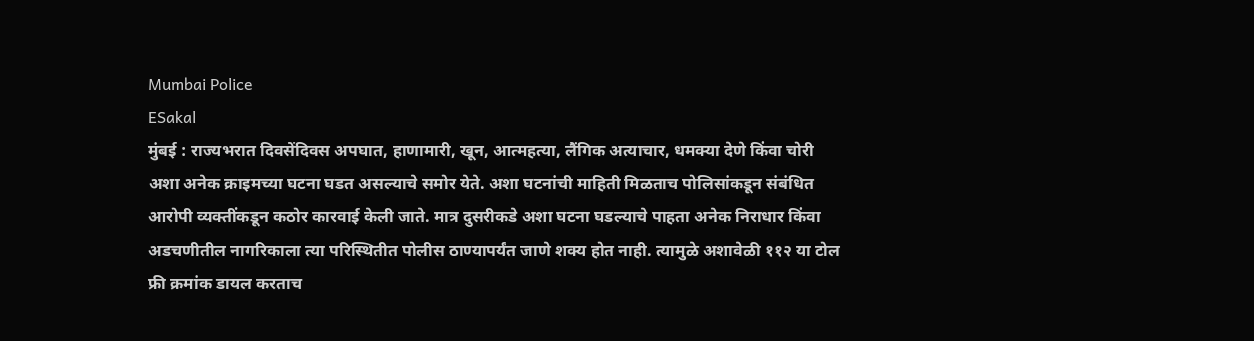Mumbai Police
ESakal
मुंबई : राज्यभरात दिवसेंदिवस अपघात, हाणामारी, खून, आत्महत्या, लैंगिक अत्याचार, धमक्या देणे किंवा चोरी अशा अनेक क्राइमच्या घटना घडत असल्याचे समोर येते. अशा घटनांची माहिती मिळताच पोलिसांकडून संबंधित आरोपी व्यक्तींकडून कठोर कारवाई केली जाते. मात्र दुसरीकडे अशा घटना घडल्याचे पाहता अनेक निराधार किंवा अडचणीतील नागरिकाला त्या परिस्थितीत पोलीस ठाण्यापर्यंत जाणे शक्य होत नाही. त्यामुळे अशावेळी ११२ या टोल फ्री क्रमांक डायल करताच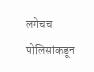लगेचच पोलिसांकडून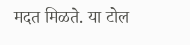मदत मिळते. या टोल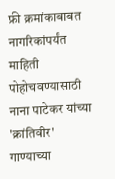फ्री क्रमांकाबाबत नागरिकांपर्यंत माहिती पोहोचवण्यासाठी नाना पाटेकर यांच्या 'क्रांतिवीर' गाण्याच्या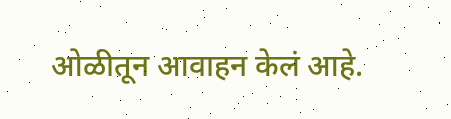ओळीतून आवाहन केलं आहे.